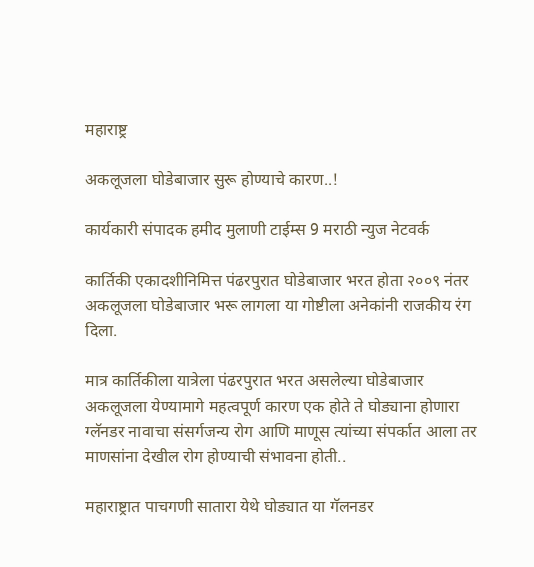महाराष्ट्र

अकलूजला घोडेबाजार सुरू होण्याचे कारण..!

कार्यकारी संपादक हमीद मुलाणी टाईम्स 9 मराठी न्युज नेटवर्क

कार्तिकी एकादशीनिमित्त पंढरपुरात घोडेबाजार भरत होता २००९ नंतर अकलूजला घोडेबाजार भरू लागला या गोष्टीला अनेकांनी राजकीय रंग दिला.

मात्र कार्तिकीला यात्रेला पंढरपुरात भरत असलेल्या घोडेबाजार अकलूजला येण्यामागे महत्वपूर्ण कारण एक होते ते घोड्याना होणारा ग्लॅनडर नावाचा संसर्गजन्य रोग आणि माणूस त्यांच्या संपर्कात आला तर माणसांना देखील रोग होण्याची संभावना होती..

महाराष्ट्रात पाचगणी सातारा येथे घोड्यात या गॅलनडर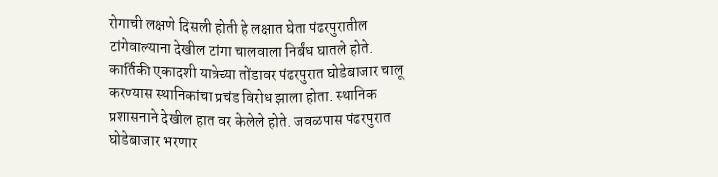रोगाची लक्षणे दिसली होती हे लक्षात घेता पंढरपुरातील टांगेवाल्याना देखील टांगा चालवाला निर्बंध घातले होते.
कार्तिकी एकादशी यात्रेच्या तोंडावर पंढरपुरात घोडेबाजार चालू करण्यास स्थानिकांचा प्रचंड विरोध झाला होता. स्थानिक प्रशासनाने देखील हात वर केलेले होते. जवळपास पंढरपुरात घोडेबाजार भरणार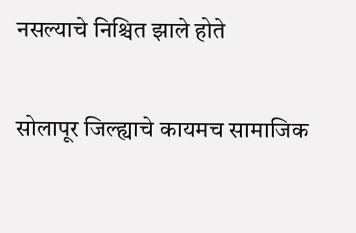नसल्याचे निश्चित झाले होते

सोलापूर जिल्ह्याचे कायमच सामाजिक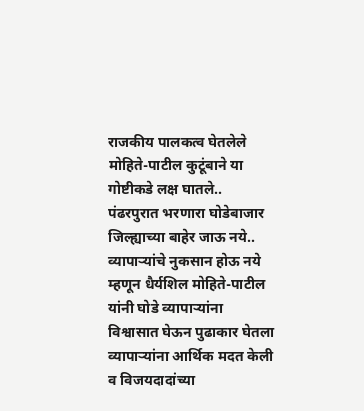राजकीय पालकत्व घेतलेले मोहिते-पाटील कुटूंबाने या गोष्टीकडे लक्ष घातले.. पंढरपुरात भरणारा घोडेबाजार जिल्ह्याच्या बाहेर जाऊ नये.. व्यापाऱ्यांचे नुकसान होऊ नये म्हणून धैर्यशिल मोहिते-पाटील यांनी घोडे व्यापाऱ्यांना विश्वासात घेऊन पुढाकार घेतला व्यापाऱ्यांना आर्थिक मदत केली व विजयदादांच्या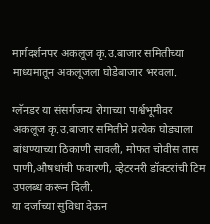मार्गदर्शनपर अकलूज कृ.उ.बाजार समितीच्या माध्यमातून अकलूजला घोडेबाजार भरवला.

ग्लॅनडर या संसर्गजन्य रोगाच्या पार्श्वभूमीवर अकलूज कृ.उ.बाजार समितीने प्रत्येक घोड्याला बांधण्याच्या ठिकाणी सावली, मोफत चोवीस तास पाणी,औषधांची फवारणी, व्हेटरनरी डॉक्टरांची टिम उपलब्ध करून दिली.
या दर्जाच्या सुविधा देऊन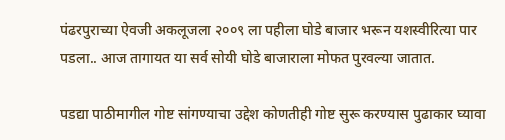पंढरपुराच्या ऐवजी अकलूजला २००९ ला पहीला घोडे बाजार भरून यशस्वीरित्या पार पडला.. आज तागायत या सर्व सोयी घोडे बाजाराला मोफत पुरवल्या जातात.

पडद्या पाठीमागील गोष्ट सांगण्याचा उद्देश कोणतीही गोष्ट सुरू करण्यास पुढाकार घ्यावा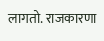लागतो. राजकारणा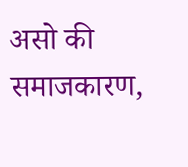असो की समाजकारण,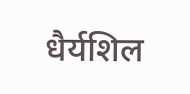धैर्यशिल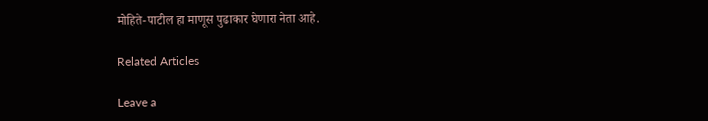मोहिते-पाटील हा माणूस पुढाकार घेणारा नेता आहे.

Related Articles

Leave a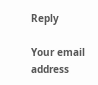Reply

Your email address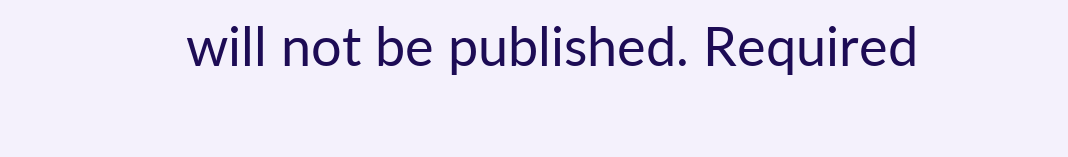will not be published. Required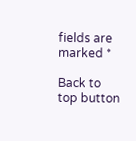fields are marked *

Back to top button